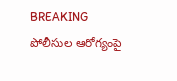BREAKING
పోలీసుల ఆరోగ్యంపై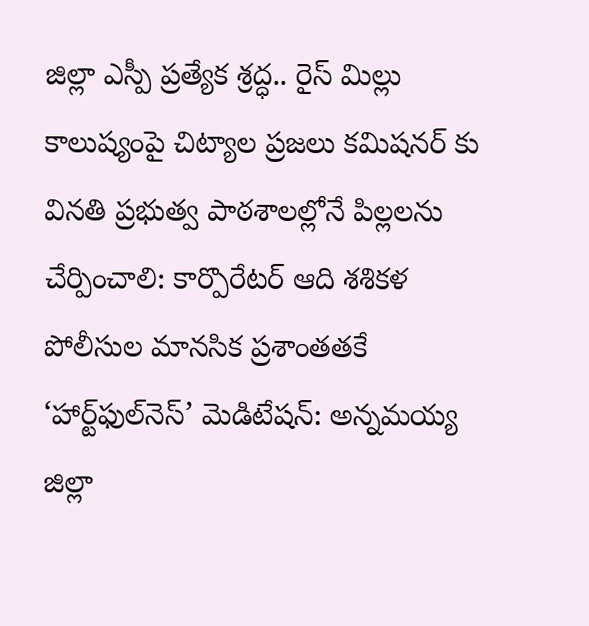జిల్లా ఎస్పీ ప్రత్యేక శ్రద్ధ.. రైస్ మిల్లు కాలుష్యంపై చిట్యాల ప్రజలు కమిషనర్ కు వినతి ప్రభుత్వ పాఠశాలల్లోనే పిల్లలను చేర్పించాలి: కార్పొరేటర్ ఆది శశికళ పోలీసుల మానసిక ప్రశాంతతకే ‘హార్ట్‌ఫుల్‌నెస్’ మెడిటేషన్: అన్నమయ్య జిల్లా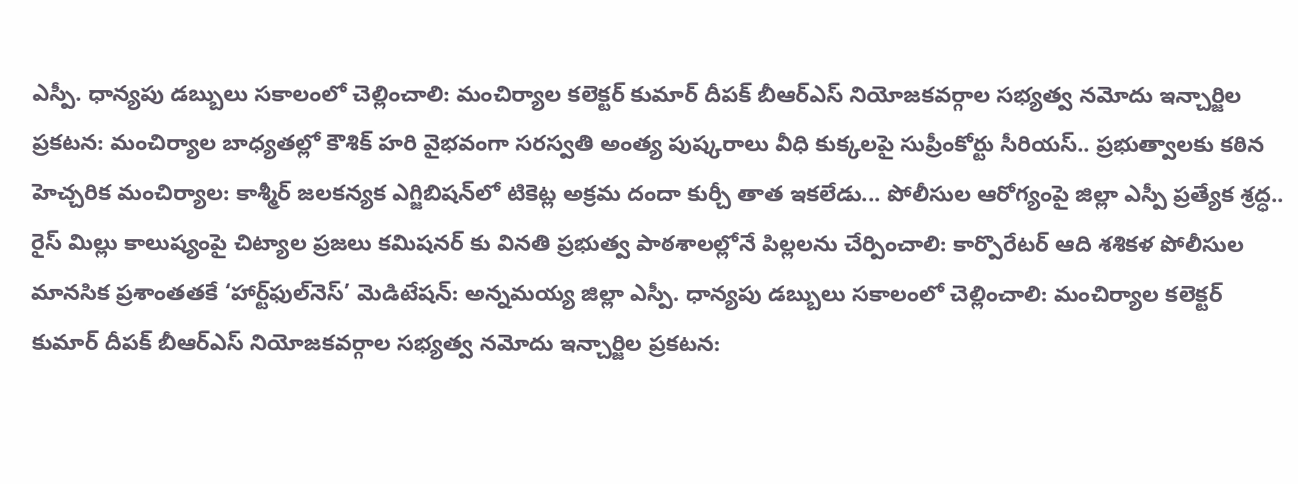ఎస్పీ. ధాన్యపు డబ్బులు సకాలంలో చెల్లించాలి: మంచిర్యాల కలెక్టర్ కుమార్ దీపక్ బీఆర్ఎస్ నియోజకవర్గాల సభ్యత్వ నమోదు ఇన్చార్జిల ప్రకటన: మంచిర్యాల బాధ్యతల్లో కౌశిక్ హరి వైభవంగా సరస్వతి అంత్య పుష్కరాలు వీధి కుక్కలపై సుప్రీంకోర్టు సీరియస్.. ప్రభుత్వాలకు కఠిన హెచ్చరిక మంచిర్యాల: కాశ్మీర్ జలకన్యక ఎగ్జిబిషన్‌లో టికెట్ల అక్రమ దందా కుర్చీ తాత ఇకలేడు... పోలీసుల ఆరోగ్యంపై జిల్లా ఎస్పీ ప్రత్యేక శ్రద్ధ.. రైస్ మిల్లు కాలుష్యంపై చిట్యాల ప్రజలు కమిషనర్ కు వినతి ప్రభుత్వ పాఠశాలల్లోనే పిల్లలను చేర్పించాలి: కార్పొరేటర్ ఆది శశికళ పోలీసుల మానసిక ప్రశాంతతకే ‘హార్ట్‌ఫుల్‌నెస్’ మెడిటేషన్: అన్నమయ్య జిల్లా ఎస్పీ. ధాన్యపు డబ్బులు సకాలంలో చెల్లించాలి: మంచిర్యాల కలెక్టర్ కుమార్ దీపక్ బీఆర్ఎస్ నియోజకవర్గాల సభ్యత్వ నమోదు ఇన్చార్జిల ప్రకటన: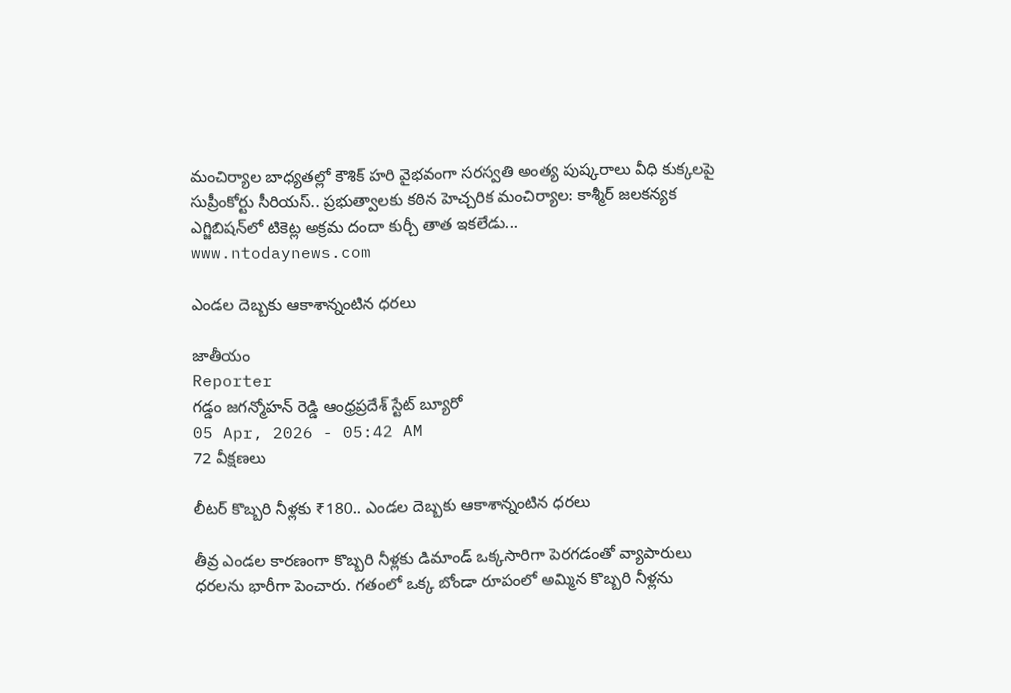మంచిర్యాల బాధ్యతల్లో కౌశిక్ హరి వైభవంగా సరస్వతి అంత్య పుష్కరాలు వీధి కుక్కలపై సుప్రీంకోర్టు సీరియస్.. ప్రభుత్వాలకు కఠిన హెచ్చరిక మంచిర్యాల: కాశ్మీర్ జలకన్యక ఎగ్జిబిషన్‌లో టికెట్ల అక్రమ దందా కుర్చీ తాత ఇకలేడు...
www.ntodaynews.com

ఎండల దెబ్బకు ఆకాశాన్నంటిన ధరలు

జాతీయం
Reporter
గడ్డం జగన్మోహన్ రెడ్డి ఆంధ్రప్రదేశ్ స్టేట్ బ్యూరో
05 Apr, 2026 - 05:42 AM
72 వీక్షణలు

లీటర్ కొబ్బరి నీళ్లకు ₹180.. ఎండల దెబ్బకు ఆకాశాన్నంటిన ధరలు

తీవ్ర ఎండల కారణంగా కొబ్బరి నీళ్లకు డిమాండ్ ఒక్కసారిగా పెరగడంతో వ్యాపారులు ధరలను భారీగా పెంచారు. గతంలో ఒక్క బోండా రూపంలో అమ్మిన కొబ్బరి నీళ్లను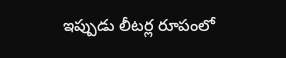ఇప్పుడు లీటర్ల రూపంలో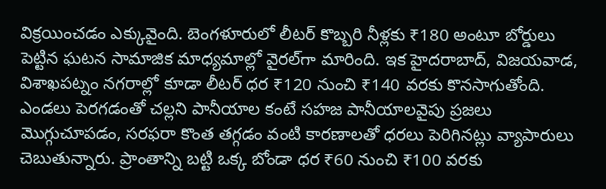విక్రయించడం ఎక్కువైంది. బెంగళూరులో లీటర్ కొబ్బరి నీళ్లకు ₹180 అంటూ బోర్డులు పెట్టిన ఘటన సామాజిక మాధ్యమాల్లో వైరల్‌గా మారింది. ఇక హైదరాబాద్, విజయవాడ, విశాఖపట్నం నగరాల్లో కూడా లీటర్ ధర ₹120 నుంచి ₹140 వరకు కొనసాగుతోంది. ఎండలు పెరగడంతో చల్లని పానీయాల కంటే సహజ పానీయాలవైపు ప్రజలు మొగ్గుచూపడం, సరఫరా కొంత తగ్గడం వంటి కారణాలతో ధరలు పెరిగినట్లు వ్యాపారులు చెబుతున్నారు. ప్రాంతాన్ని బట్టి ఒక్క బోండా ధర ₹60 నుంచి ₹100 వరకు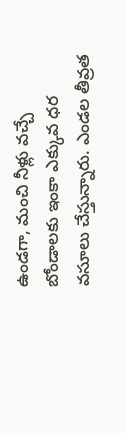ఉండగా, మంచి నీళ్లు వచ్చే బోండాలకు ఇంకా ఎక్కువ ధర వసూలు చేస్తున్నారు. ఎండల తీవ్రత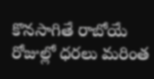కొనసాగితే రాబోయే రోజుల్లో ధరలు మరింత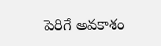పెరిగే అవకాశం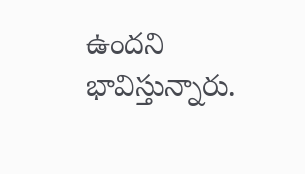ఉందని భావిస్తున్నారు.